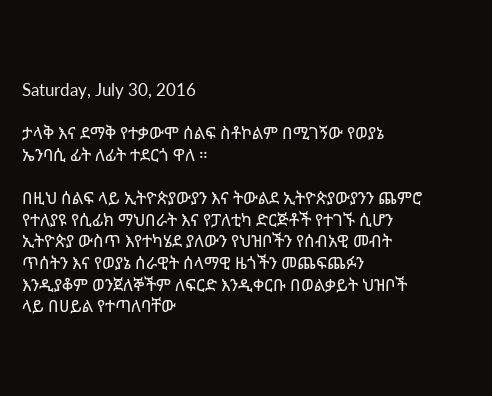Saturday, July 30, 2016

ታላቅ እና ደማቅ የተቃውሞ ሰልፍ ስቶኮልም በሚገኝው የወያኔ ኤንባሲ ፊት ለፊት ተደርጎ ዋለ ።

በዚህ ሰልፍ ላይ ኢትዮጵያውያን እና ትውልደ ኢትዮጵያውያንን ጨምሮ የተለያዩ የሲፊክ ማህበራት እና የፓለቲካ ድርጅቶች የተገኙ ሲሆን ኢትዮጵያ ውስጥ እየተካሄደ ያለውን የህዝቦችን የሰብአዊ መብት ጥሰትን እና የወያኔ ሰራዊት ሰላማዊ ዜጎችን መጨፍጨፉን እንዲያቆም ወንጀለኞችም ለፍርድ እንዲቀርቡ በወልቃይት ህዝቦች ላይ በሀይል የተጣለባቸው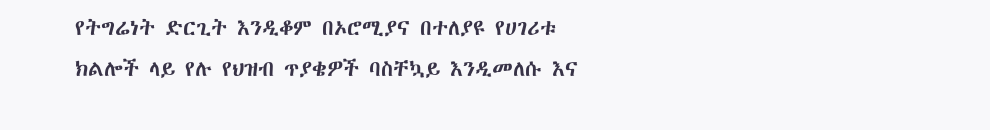የትግሬነት ድርጊት እንዲቆም በኦሮሚያና በተለያዩ የሀገሪቱ ክልሎች ላይ የሉ የህዝብ ጥያቄዎች ባስቸኳይ እንዲመለሱ እና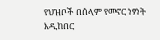የህዝቦች በሰላም የመኖር ነፃነት እዲከበር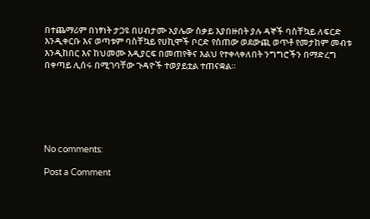በተጨማሪም በነፃነት ታጋዩ በሀብታሙ አያሌው ስቃይ እያበዙበት ያሉ ዳኞች ባስቸኳይ ለፍርድ እንዲቀርቡ እና ወጣቱም ባስቸኳይ የሀኪሞች ቦርድ የሰጠው ወደውጪ ወጥቶ የመታከም መብቱ እንዲከበር እና ከህመሙ እዲያርፍ በመጠየቅና እልህ የተቀላቀለበት ንግግሮችን በማድረግ በቀጣይ ሊሰሩ በሚገባቸው ጉዳዮች ተወያይቷል ተጠናቋል።






No comments:

Post a Comment